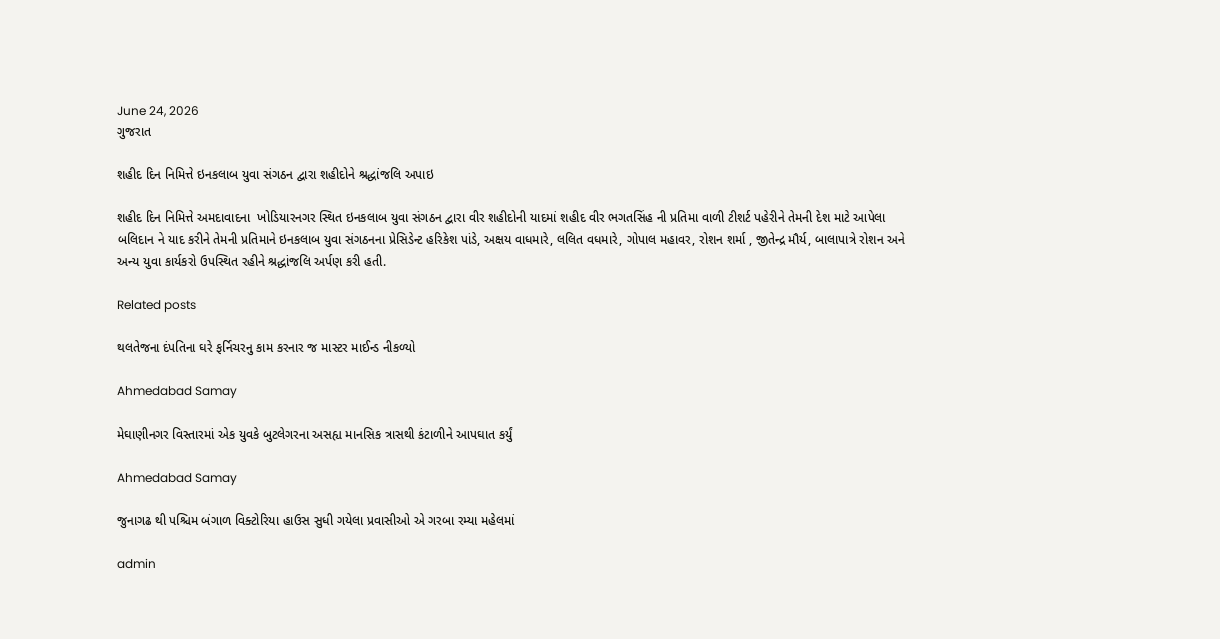June 24, 2026
ગુજરાત

શહીદ દિન નિમિત્તે ઇનકલાબ યુવા સંગઠન દ્વારા શહીદોને શ્રદ્ધાંજલિ અપાઇ

શહીદ દિન નિમિત્તે અમદાવાદના  ખોડિયારનગર સ્થિત ઇનકલાબ યુવા સંગઠન દ્વારા વીર શહીદોની યાદમાં શહીદ વીર ભગતસિંહ ની પ્રતિમા વાળી ટીશર્ટ પહેરીને તેમની દેશ માટે આપેલા બલિદાન ને યાદ કરીને તેમની પ્રતિમાને ઇનકલાબ યુવા સંગઠનના પ્રેસિડેન્ટ હરિકેશ પાંડે, અક્ષય વાધમારે, લલિત વધમારે, ગોપાલ મહાવર, રોશન શર્મા , જીતેન્દ્ર મૌર્ય, બાલાપાત્રે રોશન અને અન્ય યુવા કાર્યકરો ઉપસ્થિત રહીને શ્રદ્ધાંજલિ અર્પણ કરી હતી.

Related posts

થલતેજના દંપતિના ઘરે ફર્નિચરનુ કામ કરનાર જ માસ્ટર માઈન્ડ નીકળ્યો

Ahmedabad Samay

મેઘાણીનગર વિસ્તારમાં એક યુવકે બુટલેગરના અસહ્ય માનસિક ત્રાસથી કંટાળીને આપઘાત કર્યું

Ahmedabad Samay

જુનાગઢ થી પશ્ચિમ બંગાળ વિક્ટોરિયા હાઉસ સુધી ગયેલા પ્રવાસીઓ એ ગરબા રમ્યા મહેલમાં

admin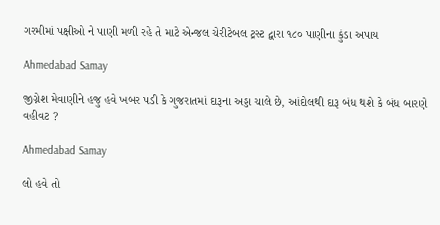ગરમીમાં પક્ષીઓ ને પાણી મળી રહે તે માટે એન્જલ ચેરીટેબલ ટ્રસ્ટ દ્વારા ૧૮૦ પાણીના કુંડા અપાય

Ahmedabad Samay

જીગ્નેશ મેવાણીને હજુ હવે ખબર પડી કે ગુજરાતમાં દારૂના અડ્ડા ચાલે છે, આંદોલથી દારૂ બંધ થશે કે બંધ બારણે વહીવટ ?

Ahmedabad Samay

લો હવે તો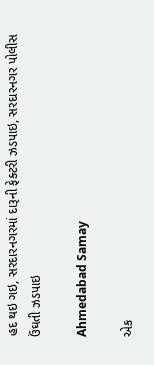હદ થઇ ગઇ, સરદારનગરમાં દારૂની ફેક્ટરી ઝડપાઇ, સરદારનગર પોલીસ ઉંઘતી ઝડપાઇ

Ahmedabad Samay

એક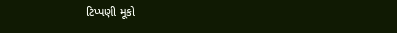ટિપ્પણી મૂકો